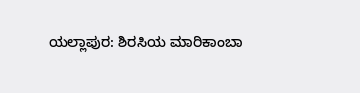ಯಲ್ಲಾಪುರ: ಶಿರಸಿಯ ಮಾರಿಕಾಂಬಾ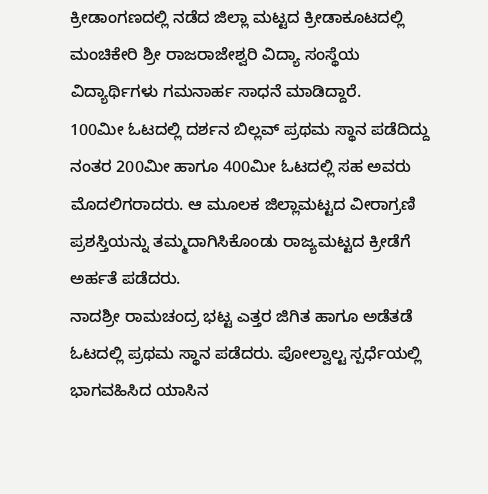ಕ್ರೀಡಾಂಗಣದಲ್ಲಿ ನಡೆದ ಜಿಲ್ಲಾ ಮಟ್ಟದ ಕ್ರೀಡಾಕೂಟದಲ್ಲಿ ಮಂಚಿಕೇರಿ ಶ್ರೀ ರಾಜರಾಜೇಶ್ವರಿ ವಿದ್ಯಾ ಸಂಸ್ಥೆಯ ವಿದ್ಯಾರ್ಥಿಗಳು ಗಮನಾರ್ಹ ಸಾಧನೆ ಮಾಡಿದ್ದಾರೆ.
100ಮೀ ಓಟದಲ್ಲಿ ದರ್ಶನ ಬಿಲ್ಲವ್ ಪ್ರಥಮ ಸ್ಥಾನ ಪಡೆದಿದ್ದು ನಂತರ 200ಮೀ ಹಾಗೂ 400ಮೀ ಓಟದಲ್ಲಿ ಸಹ ಅವರು ಮೊದಲಿಗರಾದರು. ಆ ಮೂಲಕ ಜಿಲ್ಲಾಮಟ್ಟದ ವೀರಾಗ್ರಣಿ ಪ್ರಶಸ್ತಿಯನ್ನು ತಮ್ಮದಾಗಿಸಿಕೊಂಡು ರಾಜ್ಯಮಟ್ಟದ ಕ್ರೀಡೆಗೆ ಅರ್ಹತೆ ಪಡೆದರು.
ನಾದಶ್ರೀ ರಾಮಚಂದ್ರ ಭಟ್ಟ ಎತ್ತರ ಜಿಗಿತ ಹಾಗೂ ಅಡೆತಡೆ ಓಟದಲ್ಲಿ ಪ್ರಥಮ ಸ್ಥಾನ ಪಡೆದರು. ಪೋಲ್ವಾಲ್ಟ ಸ್ಪರ್ಧೆಯಲ್ಲಿ ಭಾಗವಹಿಸಿದ ಯಾಸಿನ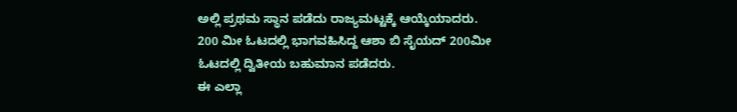ಅಲ್ಲಿ ಪ್ರಥಮ ಸ್ಥಾನ ಪಡೆದು ರಾಜ್ಯಮಟ್ಟಕ್ಕೆ ಆಯ್ಕೆಯಾದರು. 200 ಮೀ ಓಟದಲ್ಲಿ ಭಾಗವಹಿಸಿದ್ದ ಆಶಾ ಬಿ ಸೈಯದ್ 200ಮೀ ಓಟದಲ್ಲಿ ದ್ವಿತೀಯ ಬಹುಮಾನ ಪಡೆದರು.
ಈ ಎಲ್ಲಾ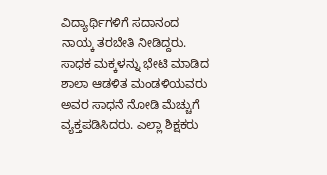ವಿದ್ಯಾರ್ಥಿಗಳಿಗೆ ಸದಾನಂದ ನಾಯ್ಕ ತರಬೇತಿ ನೀಡಿದ್ದರು. ಸಾಧಕ ಮಕ್ಕಳನ್ನು ಭೇಟಿ ಮಾಡಿದ ಶಾಲಾ ಆಡಳಿತ ಮಂಡಳಿಯವರು ಅವರ ಸಾಧನೆ ನೋಡಿ ಮೆಚ್ಚುಗೆ ವ್ಯಕ್ತಪಡಿಸಿದರು. ಎಲ್ಲಾ ಶಿಕ್ಷಕರು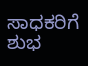ಸಾಧಕರಿಗೆ ಶುಭ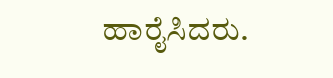ಹಾರೈಸಿದರು.